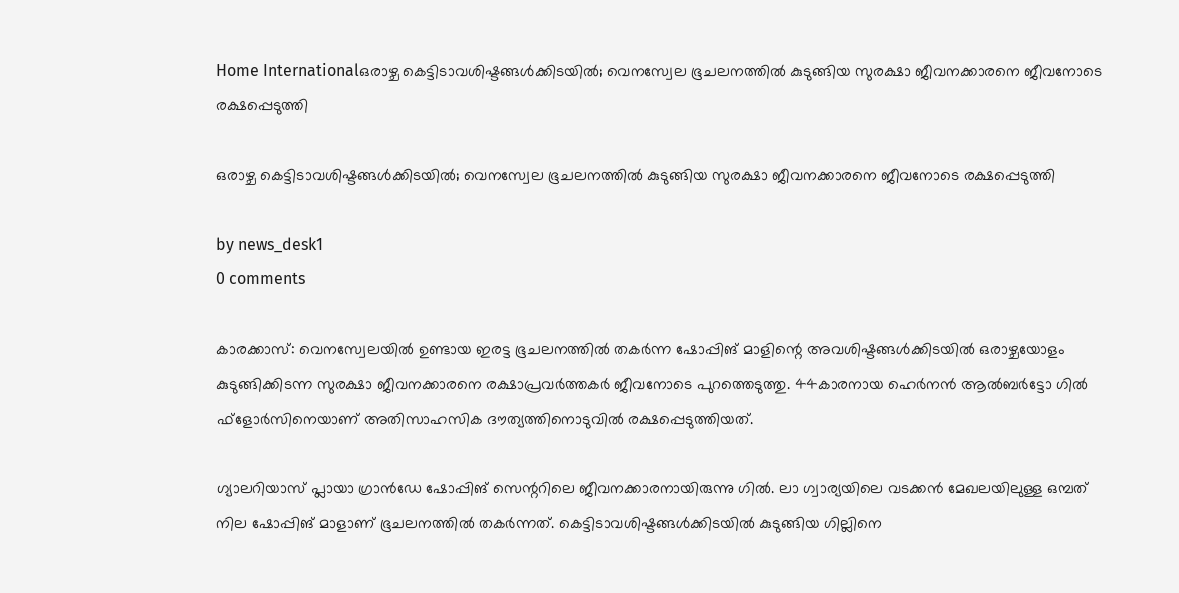Home Internationalഒരാഴ്ച കെട്ടിടാവശിഷ്ടങ്ങൾക്കിടയിൽ; വെനസ്വേല ഭൂചലനത്തിൽ കുടുങ്ങിയ സുരക്ഷാ ജീവനക്കാരനെ ജീവനോടെ രക്ഷപ്പെടുത്തി

ഒരാഴ്ച കെട്ടിടാവശിഷ്ടങ്ങൾക്കിടയിൽ; വെനസ്വേല ഭൂചലനത്തിൽ കുടുങ്ങിയ സുരക്ഷാ ജീവനക്കാരനെ ജീവനോടെ രക്ഷപ്പെടുത്തി

by news_desk1
0 comments

കാരക്കാസ്: വെനസ്വേലയിൽ ഉണ്ടായ ഇരട്ട ഭൂചലനത്തിൽ തകർന്ന ഷോപ്പിങ് മാളിന്റെ അവശിഷ്ടങ്ങൾക്കിടയിൽ ഒരാഴ്ചയോളം കുടുങ്ങിക്കിടന്ന സുരക്ഷാ ജീവനക്കാരനെ രക്ഷാപ്രവർത്തകർ ജീവനോടെ പുറത്തെടുത്തു. 44കാരനായ ഹെർനൻ ആൽബർട്ടോ ഗിൽ ഫ്‌ളോർസിനെയാണ് അതിസാഹസിക ദൗത്യത്തിനൊടുവിൽ രക്ഷപ്പെടുത്തിയത്.

ഗ്യാലറിയാസ് പ്ലായാ ഗ്രാൻഡേ ഷോപ്പിങ് സെന്ററിലെ ജീവനക്കാരനായിരുന്നു ഗിൽ. ലാ ഗ്വാര്യയിലെ വടക്കൻ മേഖലയിലുള്ള ഒമ്പത് നില ഷോപ്പിങ് മാളാണ് ഭൂചലനത്തിൽ തകർന്നത്. കെട്ടിടാവശിഷ്ടങ്ങൾക്കിടയിൽ കുടുങ്ങിയ ഗില്ലിനെ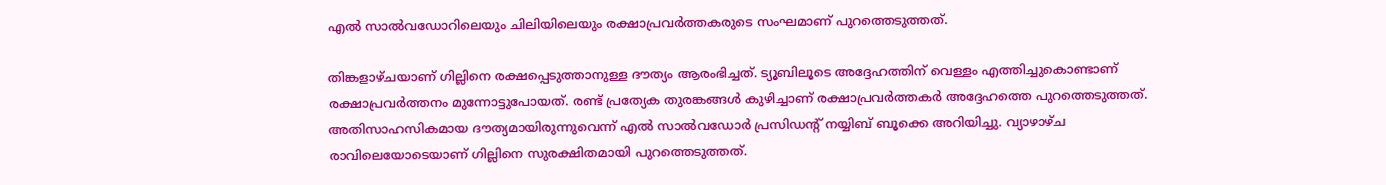എൽ സാൽവഡോറിലെയും ചിലിയിലെയും രക്ഷാപ്രവർത്തകരുടെ സംഘമാണ് പുറത്തെടുത്തത്.

തിങ്കളാഴ്ചയാണ് ഗില്ലിനെ രക്ഷപ്പെടുത്താനുള്ള ദൗത്യം ആരംഭിച്ചത്. ട്യൂബിലൂടെ അദ്ദേഹത്തിന് വെള്ളം എത്തിച്ചുകൊണ്ടാണ് രക്ഷാപ്രവർത്തനം മുന്നോട്ടുപോയത്. രണ്ട് പ്രത്യേക തുരങ്കങ്ങൾ കുഴിച്ചാണ് രക്ഷാപ്രവർത്തകർ അദ്ദേഹത്തെ പുറത്തെടുത്തത്. അതിസാഹസികമായ ദൗത്യമായിരുന്നുവെന്ന് എൽ സാൽവഡോർ പ്രസിഡന്റ് നയ്യിബ് ബൂക്കെ അറിയിച്ചു. വ്യാഴാഴ്ച രാവിലെയോടെയാണ് ഗില്ലിനെ സുരക്ഷിതമായി പുറത്തെടുത്തത്.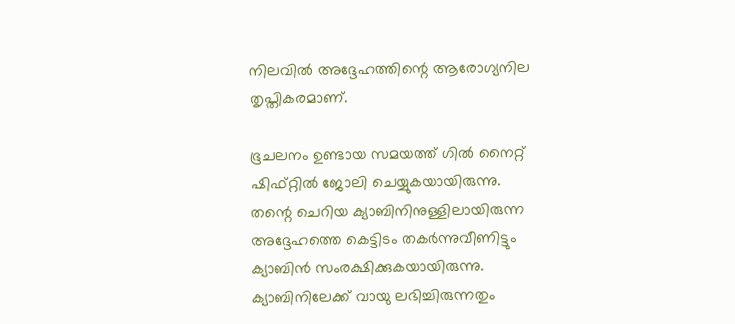നിലവിൽ അദ്ദേഹത്തിന്റെ ആരോഗ്യനില തൃപ്തികരമാണ്.

ഭൂചലനം ഉണ്ടായ സമയത്ത് ഗിൽ നൈറ്റ് ഷിഫ്റ്റിൽ ജോലി ചെയ്യുകയായിരുന്നു. തന്റെ ചെറിയ ക്യാബിനിനുള്ളിലായിരുന്ന അദ്ദേഹത്തെ കെട്ടിടം തകർന്നുവീണിട്ടും ക്യാബിൻ സംരക്ഷിക്കുകയായിരുന്നു. ക്യാബിനിലേക്ക് വായു ലഭിച്ചിരുന്നതും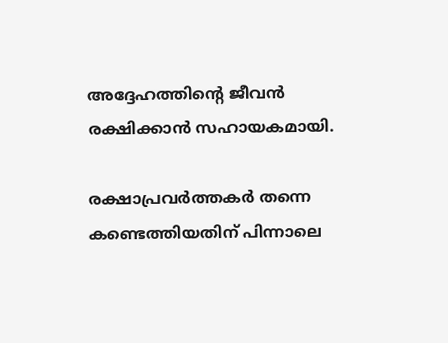അദ്ദേഹത്തിന്റെ ജീവൻ രക്ഷിക്കാൻ സഹായകമായി.

രക്ഷാപ്രവർത്തകർ തന്നെ കണ്ടെത്തിയതിന് പിന്നാലെ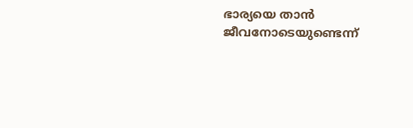ഭാര്യയെ താൻ ജീവനോടെയുണ്ടെന്ന്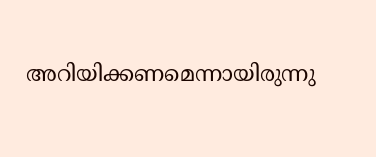അറിയിക്കണമെന്നായിരുന്നു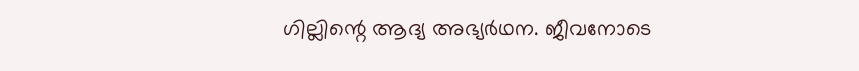ഗില്ലിന്റെ ആദ്യ അഭ്യർഥന. ജീവനോടെ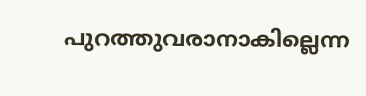പുറത്തുവരാനാകില്ലെന്ന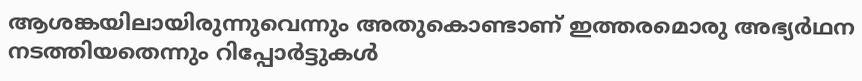ആശങ്കയിലായിരുന്നുവെന്നും അതുകൊണ്ടാണ് ഇത്തരമൊരു അഭ്യർഥന നടത്തിയതെന്നും റിപ്പോർട്ടുകൾ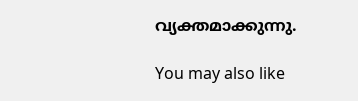വ്യക്തമാക്കുന്നു.

You may also like